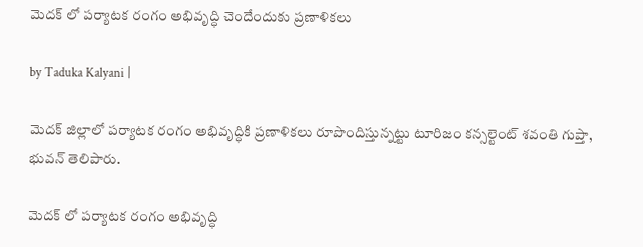మెదక్ లో పర్యాటక రంగం అభివృద్ధి చెందేందుకు ప్రణాళికలు

by Taduka Kalyani |

మెదక్ జిల్లాలో పర్యాటక రంగం అభివృద్ధికి ప్రణాళికలు రూపొందిస్తున్నట్టు టూరిజం కన్సల్టెంట్ శవంతి గుప్తా, భువన్ తెలిపారు.

మెదక్ లో పర్యాటక రంగం అభివృద్ధి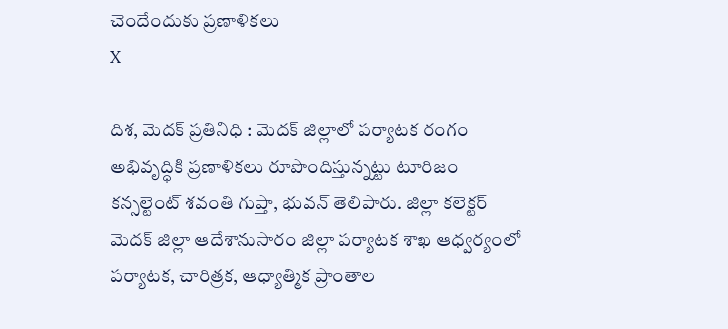చెందేందుకు ప్రణాళికలు
X

దిశ, మెదక్ ప్రతినిధి : మెదక్ జిల్లాలో పర్యాటక రంగం అభివృద్ధికి ప్రణాళికలు రూపొందిస్తున్నట్టు టూరిజం కన్సల్టెంట్ శవంతి గుప్తా, భువన్ తెలిపారు. జిల్లా కలెక్టర్ మెదక్ జిల్లా ఆదేశానుసారం జిల్లా పర్యాటక శాఖ ఆధ్వర్యంలో పర్యాటక, చారిత్రక, ఆధ్యాత్మిక ప్రాంతాల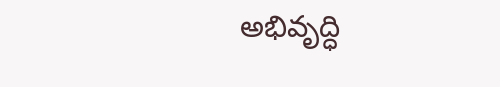అభివృద్ధి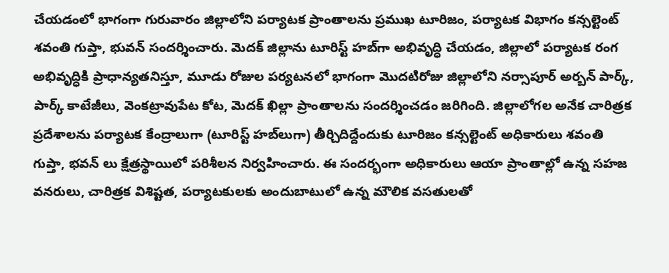చేయడంలో భాగంగా గురువారం జిల్లాలోని పర్యాటక ప్రాంతాలను ప్రముఖ టూరిజం, పర్యాటక విభాగం కన్సల్టెంట్ శవంతి గుప్తా, భువన్ సందర్శించారు. మెదక్ జిల్లాను టూరిస్ట్ హబ్‌గా అభివృద్ధి చేయడం, జిల్లాలో పర్యాటక రంగ అభివృద్ధికి ప్రాధాన్యతనిస్తూ, మూడు రోజుల పర్యటనలో భాగంగా మొదటిరోజు జిల్లాలోని నర్సాపూర్ అర్బన్ పార్క్, పార్క్ కాటేజీలు, వెంకట్రావుపేట కోట, మెదక్ ఖిల్లా ప్రాంతాలను సందర్శించడం జరిగింది. జిల్లాలోగల అనేక చారిత్రక ప్రదేశాలను పర్యాటక కేంద్రాలుగా (టూరిస్ట్ హబ్‌లుగా) తీర్చిదిద్దేందుకు టూరిజం కన్సల్టెంట్ అధికారులు శవంతి గుప్తా, భవన్ లు క్షేత్రస్థాయిలో పరిశీలన నిర్వహించారు. ఈ సందర్భంగా అధికారులు ఆయా ప్రాంతాల్లో ఉన్న సహజ వనరులు, చారిత్రక విశిష్టత, పర్యాటకులకు అందుబాటులో ఉన్న మౌలిక వసతులతో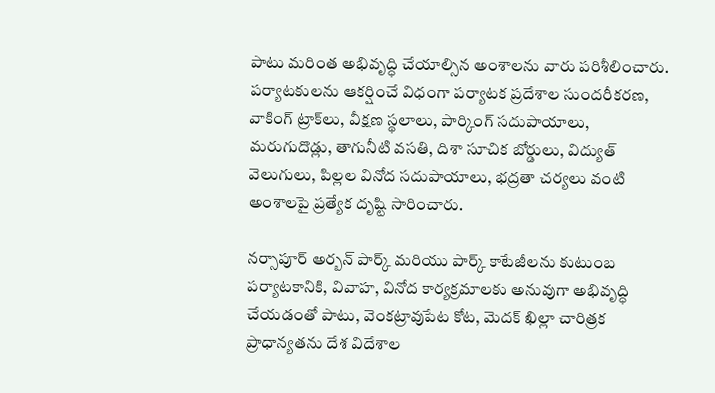పాటు మరింత అభివృద్ధి చేయాల్సిన అంశాలను వారు పరిశీలించారు. పర్యాటకులను ఆకర్షించే విధంగా పర్యాటక ప్రదేశాల సుందరీకరణ, వాకింగ్ ట్రాక్‌లు, వీక్షణ స్థలాలు, పార్కింగ్ సదుపాయాలు, మరుగుదొడ్లు, తాగునీటి వసతి, దిశా సూచిక బోర్డులు, విద్యుత్ వెలుగులు, పిల్లల వినోద సదుపాయాలు, భద్రతా చర్యలు వంటి అంశాలపై ప్రత్యేక దృష్టి సారించారు.

నర్సాపూర్ అర్బన్ పార్క్ మరియు పార్క్ కాటేజీలను కుటుంబ పర్యాటకానికి, వివాహ, వినోద కార్యక్రమాలకు అనువుగా అభివృద్ధి చేయడంతో పాటు, వెంకట్రావుపేట కోట, మెదక్ ఖిల్లా చారిత్రక ప్రాధాన్యతను దేశ విదేశాల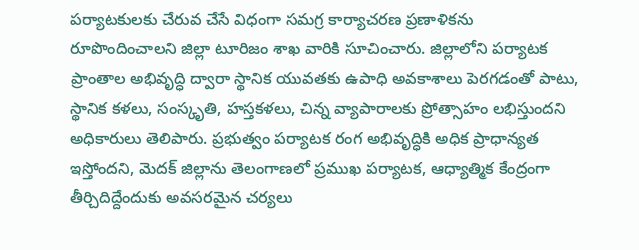పర్యాటకులకు చేరువ చేసే విధంగా సమగ్ర కార్యాచరణ ప్రణాళికను రూపొందించాలని జిల్లా టూరిజం శాఖ వారికి సూచించారు. జిల్లాలోని పర్యాటక ప్రాంతాల అభివృద్ధి ద్వారా స్థానిక యువతకు ఉపాధి అవకాశాలు పెరగడంతో పాటు, స్థానిక కళలు, సంస్కృతి, హస్తకళలు, చిన్న వ్యాపారాలకు ప్రోత్సాహం లభిస్తుందని అధికారులు తెలిపారు. ప్రభుత్వం పర్యాటక రంగ అభివృద్ధికి అధిక ప్రాధాన్యత ఇస్తోందని, మెదక్ జిల్లాను తెలంగాణలో ప్రముఖ పర్యాటక, ఆధ్యాత్మిక కేంద్రంగా తీర్చిదిద్దేందుకు అవసరమైన చర్యలు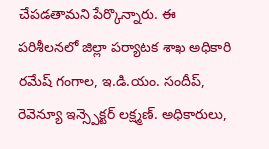చేపడతామని పేర్కొన్నారు. ఈ పరిశీలనలో జిల్లా పర్యాటక శాఖ అధికారి రమేష్ గంగాల, ఇ.డి.యం. సందీప్, రెవెన్యూ ఇన్స్పెక్టర్ లక్ష్మణ్. అధికారులు,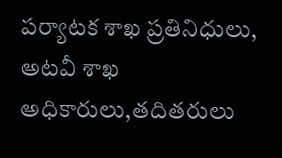పర్యాటక శాఖ ప్రతినిధులు, అటవీ శాఖ అధికారులు,తదితరులు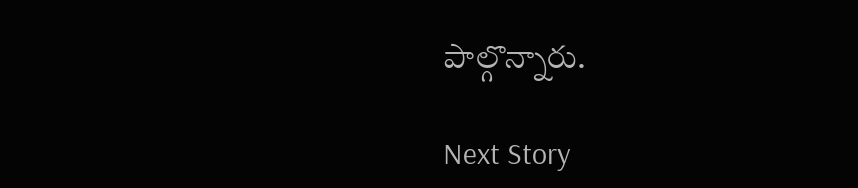పాల్గొన్నారు.

Next Story